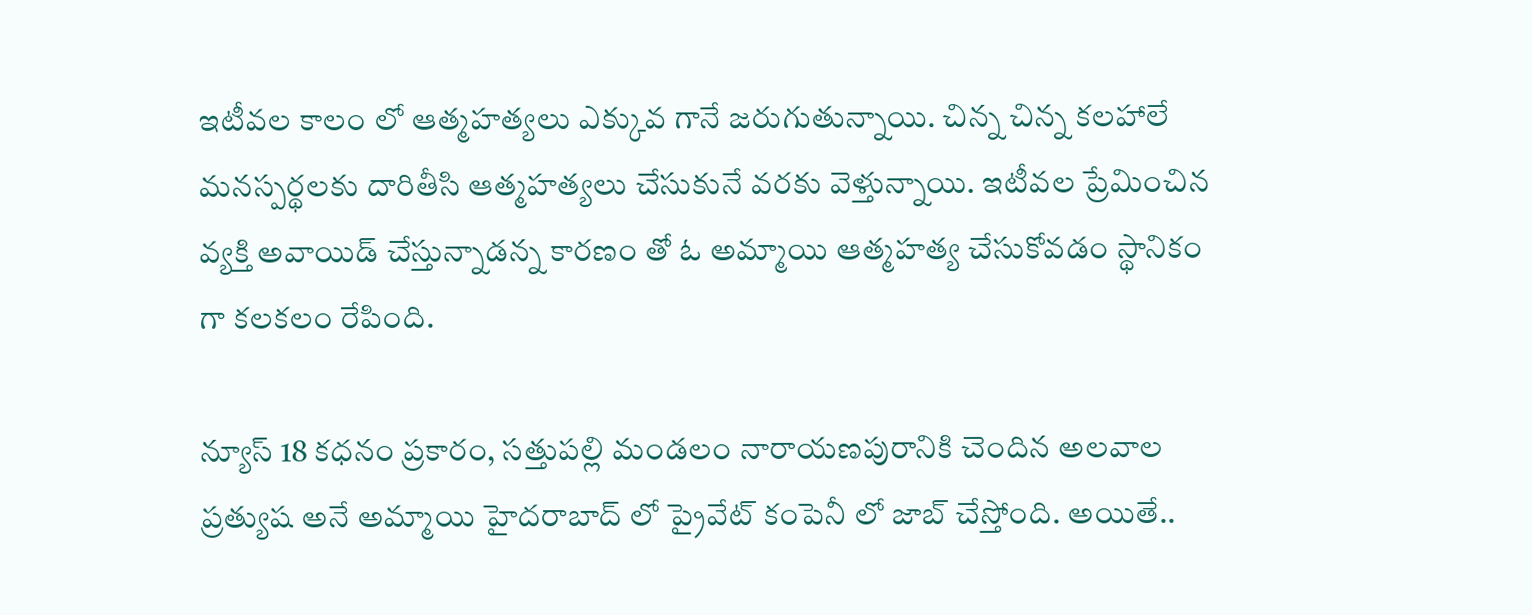ఇటీవల కాలం లో ఆత్మహత్యలు ఎక్కువ గానే జరుగుతున్నాయి. చిన్న చిన్న కలహాలే మనస్పర్థలకు దారితీసి ఆత్మహత్యలు చేసుకునే వరకు వెళ్తున్నాయి. ఇటీవల ప్రేమించిన వ్యక్తి అవాయిడ్ చేస్తున్నాడన్న కారణం తో ఓ అమ్మాయి ఆత్మహత్య చేసుకోవడం స్థానికం గా కలకలం రేపింది.

న్యూస్ 18 కధనం ప్రకారం, సత్తుపల్లి మండలం నారాయణపురానికి చెందిన అలవాల ప్రత్యుష అనే అమ్మాయి హైదరాబాద్ లో ప్రైవేట్ కంపెనీ లో జాబ్ చేస్తోంది. అయితే..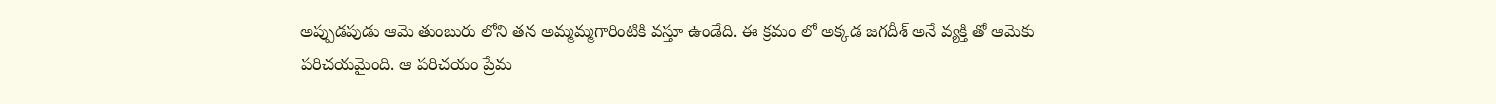అప్పుడపుడు ఆమె తుంబురు లోని తన అమ్మమ్మగారింటికి వస్తూ ఉండేది. ఈ క్రమం లో అక్కడ జగదీశ్ అనే వ్యక్తి తో ఆమెకు పరిచయమైంది. ఆ పరిచయం ప్రేమ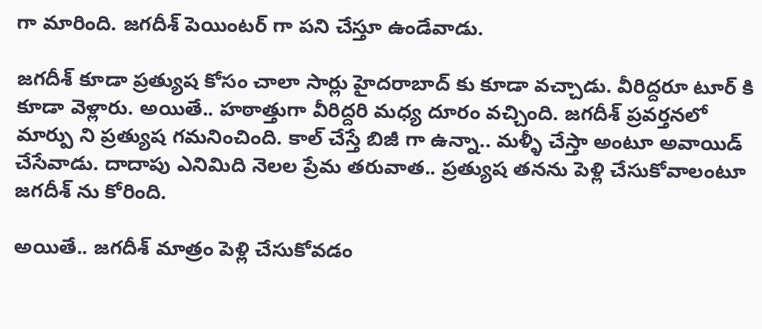గా మారింది. జగదీశ్ పెయింటర్ గా పని చేస్తూ ఉండేవాడు.

జగదీశ్ కూడా ప్రత్యుష కోసం చాలా సార్లు హైదరాబాద్ కు కూడా వచ్చాడు. వీరిద్దరూ టూర్ కి కూడా వెళ్లారు. అయితే.. హఠాత్తుగా వీరిద్దరి మధ్య దూరం వచ్చింది. జగదీశ్ ప్రవర్తనలో మార్పు ని ప్రత్యుష గమనించింది. కాల్ చేస్తే బిజీ గా ఉన్నా.. మళ్ళీ చేస్తా అంటూ అవాయిడ్ చేసేవాడు. దాదాపు ఎనిమిది నెలల ప్రేమ తరువాత.. ప్రత్యుష తనను పెళ్లి చేసుకోవాలంటూ జగదీశ్ ను కోరింది.

అయితే.. జగదీశ్ మాత్రం పెళ్లి చేసుకోవడం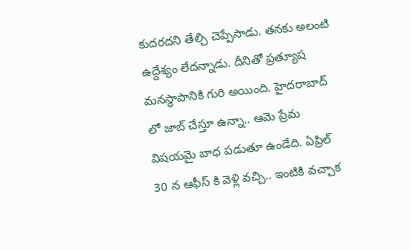కుదరదని తేల్చి చెప్పేసాడు. తనకు అలంటి ఉద్దేశ్యం లేదన్నాడు. దీనితో ప్రత్యూష మనస్థాపానికి గురి అయింది. హైదరాబాద్ లో జాబ్ చేస్తూ ఉన్నా.. ఆమె ప్రేమ విషయమై బాధ పడుతూ ఉండేది. ఏప్రిల్ 30 న ఆఫీస్ కి వెళ్లి వచ్చి.. ఇంటికి వచ్చాక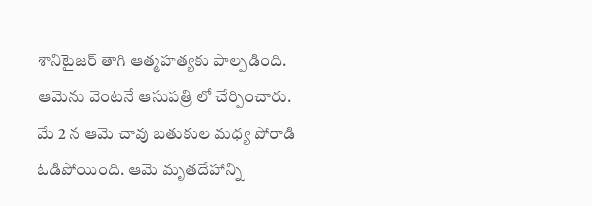శానిటైజర్ తాగి ఆత్మహత్యకు పాల్పడింది. ఆమెను వెంటనే ఆసుపత్రి లో చేర్పించారు. మే 2 న ఆమె చావు బతుకుల మధ్య పోరాడి ఓడిపోయింది. ఆమె మృతదేహాన్ని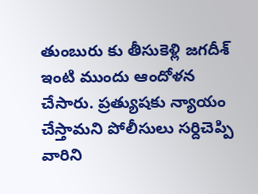తుంబురు కు తీసుకెళ్లి జగదీశ్ ఇంటి ముందు ఆందోళన చేసారు. ప్రత్యుషకు న్యాయం చేస్తామని పోలీసులు సర్దిచెప్పి వారిని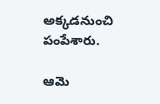అక్కడనుంచి పంపేశారు.

ఆమె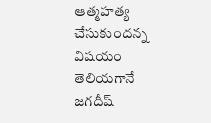ఆత్మహత్య చేసుకుందన్న విషయం తెలియగానే జగదీష్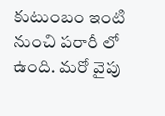కుటుంబం ఇంటి నుంచి పరారీ లో ఉంది. మరో వైపు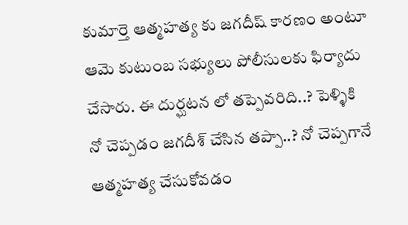కుమార్తె ఆత్మహత్య కు జగదీష్ కారణం అంటూ ఆమె కుటుంబ సభ్యులు పోలీసులకు ఫిర్యాదు చేసారు. ఈ దుర్ఘటన లో తప్పెవరిది..? పెళ్ళికి నో చెప్పడం జగదీశ్ చేసిన తప్పా..? నో చెప్పగానే ఆత్మహత్య చేసుకోవడం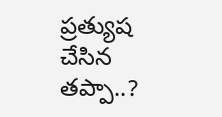ప్రత్యుష చేసిన తప్పా..?